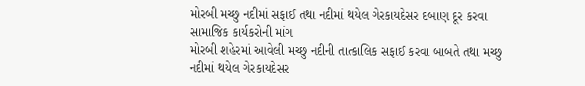મોરબી મચ્છુ નદીમાં સફાઈ તથા નદીમાં થયેલ ગેરકાયદેસર દબાણ દૂર કરવા સામાજિક કાર્યકરોની માંગ
મોરબી શહેરમાં આવેલી મચ્છુ નદીની તાત્કાલિક સફાઈ કરવા બાબતે તથા મચ્છુ નદીમાં થયેલ ગેરકાયદેસર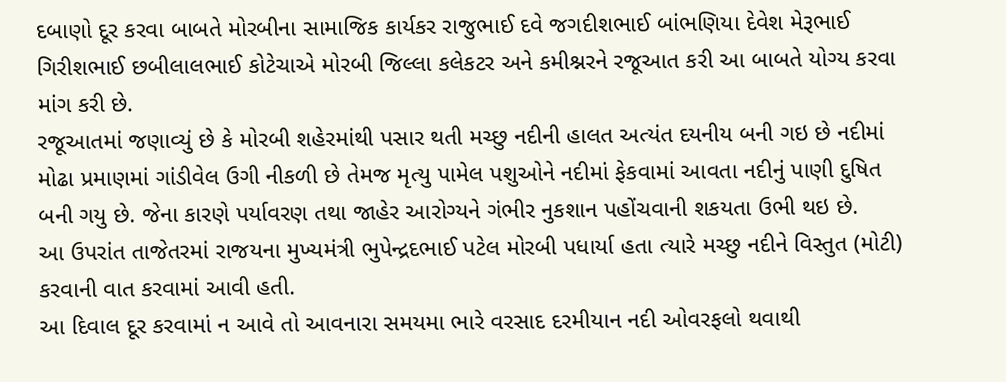દબાણો દૂર કરવા બાબતે મોરબીના સામાજિક કાર્યકર રાજુભાઈ દવે જગદીશભાઈ બાંભણિયા દેવેશ મેરૂભાઈ ગિરીશભાઈ છબીલાલભાઈ કોટેચાએ મોરબી જિલ્લા કલેકટર અને કમીશ્નરને રજૂઆત કરી આ બાબતે યોગ્ય કરવા માંગ કરી છે.
રજૂઆતમાં જણાવ્યું છે કે મોરબી શહેરમાંથી પસાર થતી મચ્છુ નદીની હાલત અત્યંત દયનીય બની ગઇ છે નદીમાં મોઢા પ્રમાણમાં ગાંડીવેલ ઉગી નીકળી છે તેમજ મૃત્યુ પામેલ પશુઓને નદીમાં ફેકવામાં આવતા નદીનું પાણી દુષિત બની ગયુ છે. જેના કારણે પર્યાવરણ તથા જાહેર આરોગ્યને ગંભીર નુકશાન પહોંચવાની શકયતા ઉભી થઇ છે.
આ ઉપરાંત તાજેતરમાં રાજયના મુખ્યમંત્રી ભુપેન્દ્રદભાઈ પટેલ મોરબી પધાર્યા હતા ત્યારે મચ્છુ નદીને વિસ્તુત (મોટી) કરવાની વાત કરવામાં આવી હતી.
આ દિવાલ દૂર કરવામાં ન આવે તો આવનારા સમયમા ભારે વરસાદ દરમીયાન નદી ઓવરફલો થવાથી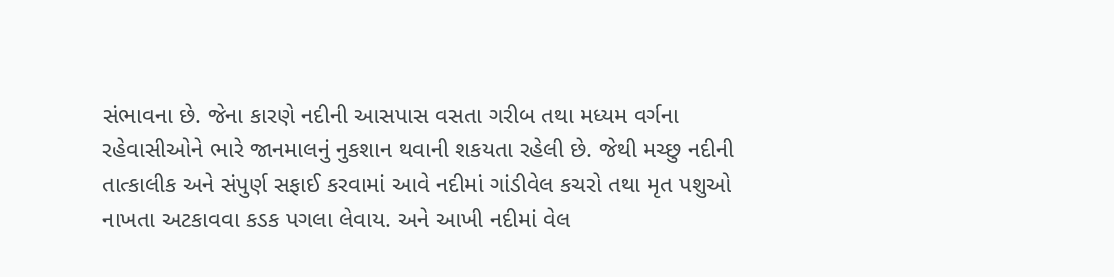સંભાવના છે. જેના કારણે નદીની આસપાસ વસતા ગરીબ તથા મધ્યમ વર્ગના રહેવાસીઓને ભારે જાનમાલનું નુકશાન થવાની શકયતા રહેલી છે. જેથી મચ્છુ નદીની તાત્કાલીક અને સંપુર્ણ સફાઈ કરવામાં આવે નદીમાં ગાંડીવેલ કચરો તથા મૃત પશુઓ નાખતા અટકાવવા કડક પગલા લેવાય. અને આખી નદીમાં વેલ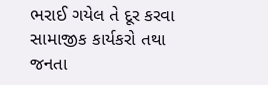ભરાઈ ગયેલ તે દૂર કરવા સામાજીક કાર્યકરો તથા જનતા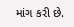માંગ કરી છે.